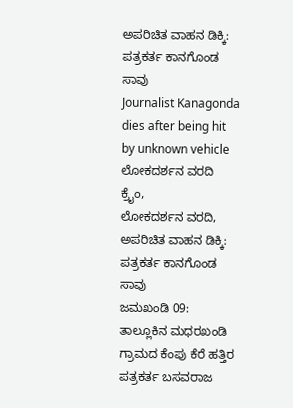ಅಪರಿಚಿತ ವಾಹನ ಡಿಕ್ಕಿ: ಪತ್ರಕರ್ತ ಕಾನಗೊಂಡ ಸಾವು
Journalist Kanagonda dies after being hit by unknown vehicle
ಲೋಕದರ್ಶನ ವರದಿ
ಕ್ರೈಂ,
ಲೋಕದರ್ಶನ ವರದಿ,
ಅಪರಿಚಿತ ವಾಹನ ಡಿಕ್ಕಿ: ಪತ್ರಕರ್ತ ಕಾನಗೊಂಡ ಸಾವು
ಜಮಖಂಡಿ 09: ತಾಲ್ಲೂಕಿನ ಮಧರಖಂಡಿ ಗ್ರಾಮದ ಕೆಂಪು ಕೆರೆ ಹತ್ತಿರ ಪತ್ರಕರ್ತ ಬಸವರಾಜ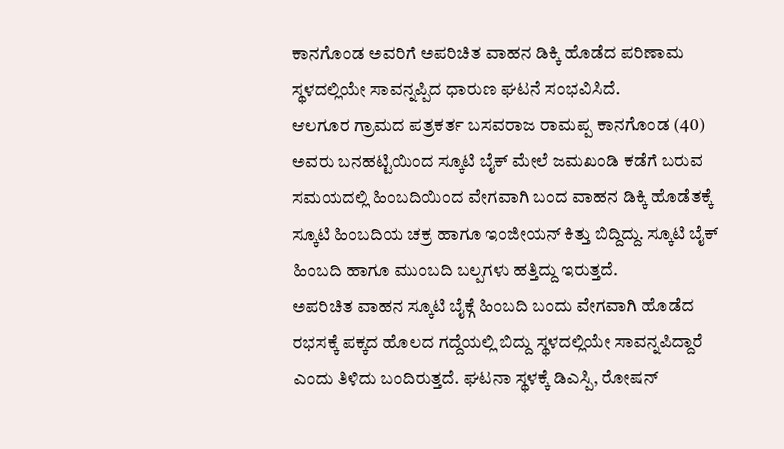ಕಾನಗೊಂಡ ಅವರಿಗೆ ಅಪರಿಚಿತ ವಾಹನ ಡಿಕ್ಕಿ ಹೊಡೆದ ಪರಿಣಾಮ ಸ್ಥಳದಲ್ಲಿಯೇ ಸಾವನ್ನಪ್ಪಿದ ಧಾರುಣ ಘಟನೆ ಸಂಭವಿಸಿದೆ.
ಆಲಗೂರ ಗ್ರಾಮದ ಪತ್ರಕರ್ತ ಬಸವರಾಜ ರಾಮಪ್ಪ ಕಾನಗೊಂಡ (40) ಅವರು ಬನಹಟ್ಟಿಯಿಂದ ಸ್ಕೂಟಿ ಬೈಕ್ ಮೇಲೆ ಜಮಖಂಡಿ ಕಡೆಗೆ ಬರುವ ಸಮಯದಲ್ಲಿ ಹಿಂಬದಿಯಿಂದ ವೇಗವಾಗಿ ಬಂದ ವಾಹನ ಡಿಕ್ಕಿ ಹೊಡೆತಕ್ಕೆ ಸ್ಕೂಟಿ ಹಿಂಬದಿಯ ಚಕ್ರ ಹಾಗೂ ಇಂಜೀಯನ್ ಕಿತ್ತು ಬಿದ್ದಿದ್ದು. ಸ್ಕೂಟಿ ಬೈಕ್ ಹಿಂಬದಿ ಹಾಗೂ ಮುಂಬದಿ ಬಲ್ಪಗಳು ಹತ್ತಿದ್ದು ಇರುತ್ತದೆ.
ಅಪರಿಚಿತ ವಾಹನ ಸ್ಕೂಟಿ ಬೈಕ್ಗೆ ಹಿಂಬದಿ ಬಂದು ವೇಗವಾಗಿ ಹೊಡೆದ ರಭಸಕ್ಕೆ ಪಕ್ಕದ ಹೊಲದ ಗದ್ದೆಯಲ್ಲಿ ಬಿದ್ದು ಸ್ಥಳದಲ್ಲಿಯೇ ಸಾವನ್ನಪಿದ್ದಾರೆ ಎಂದು ತಿಳಿದು ಬಂದಿರುತ್ತದೆ. ಘಟನಾ ಸ್ಥಳಕ್ಕೆ ಡಿಎಸ್ಪಿ, ರೋಷನ್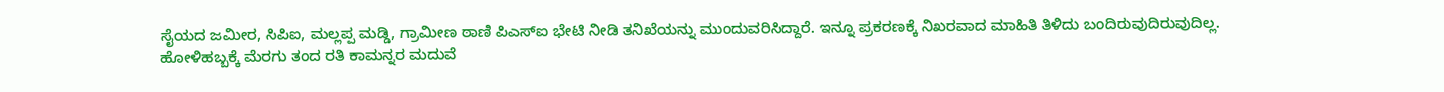ಸೈಯದ ಜಮೀರ, ಸಿಪಿಐ, ಮಲ್ಲಪ್ಪ ಮಡ್ಡಿ, ಗ್ರಾಮೀಣ ಠಾಣಿ ಪಿಎಸ್ಐ ಭೇಟಿ ನೀಡಿ ತನಿಖೆಯನ್ನು ಮುಂದುವರಿಸಿದ್ದಾರೆ. ಇನ್ನೂ ಪ್ರಕರಣಕ್ಕೆ ನಿಖರವಾದ ಮಾಹಿತಿ ತಿಳಿದು ಬಂದಿರುವುದಿರುವುದಿಲ್ಲ.
ಹೋಳಿಹಬ್ಬಕ್ಕೆ ಮೆರಗು ತಂದ ರತಿ ಕಾಮನ್ನರ ಮದುವೆ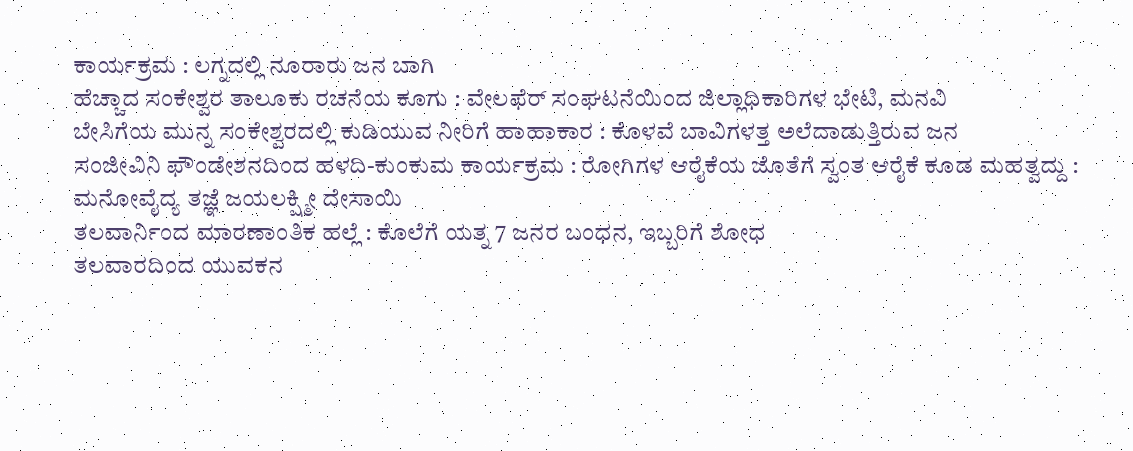ಕಾರ್ಯಕ್ರಮ : ಲಗ್ನದಲ್ಲಿ ನೂರಾರು ಜನ ಬಾಗಿ
ಹೆಚ್ಚಾದ ಸಂಕೇಶ್ವರ ತಾಲೂಕು ರಚನೆಯ ಕೂಗು : ವೇಲಫೆರ್ ಸಂಘಟನೆಯಿಂದ ಜಿಲ್ಲಾಧಿಕಾರಿಗಳ ಭೇಟಿ, ಮನವಿ
ಬೇಸಿಗೆಯ ಮುನ್ನ ಸಂಕೇಶ್ವರದಲ್ಲಿ ಕುಡಿಯುವ ನೀರಿಗೆ ಹಾಹಾಕಾರ : ಕೊಳವೆ ಬಾವಿಗಳತ್ತ ಅಲೆದಾಡುತ್ತಿರುವ ಜನ
ಸಂಜೀವಿನಿ ಫೌಂಡೇಶನದಿಂದ ಹಳದಿ-ಕುಂಕುಮ ಕಾರ್ಯಕ್ರಮ : ರೋಗಿಗಳ ಆರೈಕೆಯ ಜೊತೆಗೆ ಸ್ವಂತ ಆರೈಕೆ ಕೂಡ ಮಹತ್ವದ್ದು : ಮನೋವೈದ್ಯ ತಜ್ಞೆ ಜಯಲಕ್ಷ್ಮೀ ದೇಸಾಯಿ
ತಲವಾರ್ನಿಂದ ಮಾರಣಾಂತಿಕ ಹಲ್ಲೆ : ಕೊಲೆಗೆ ಯತ್ನ 7 ಜನರ ಬಂಧನ, ಇಬ್ಬರಿಗೆ ಶೋಧ
ತಲವಾರದಿಂದ ಯುವಕನ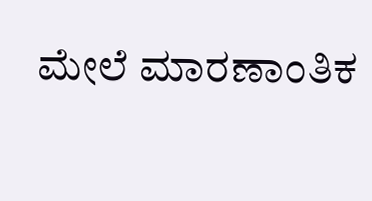ಮೇಲೆ ಮಾರಣಾಂತಿಕ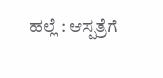ಹಲ್ಲೆ : ಆಸ್ಪತ್ರೆಗೆ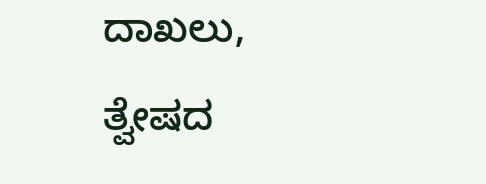ದಾಖಲು, ತ್ವೇಷದ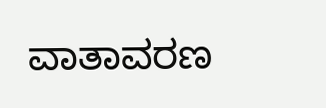ವಾತಾವರಣ